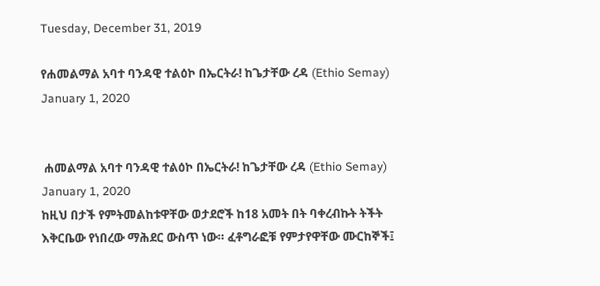Tuesday, December 31, 2019

የሐመልማል አባተ ባንዳዊ ተልዕኮ በኤርትራ! ከጌታቸው ረዳ (Ethio Semay) January 1, 2020


 ሐመልማል አባተ ባንዳዊ ተልዕኮ በኤርትራ! ከጌታቸው ረዳ (Ethio Semay)
January 1, 2020
ከዚህ በታች የምትመልከቱዋቸው ወታደሮች ከ18 አመት በት ባቀረብኩት ትችት እቅርቤው የነበረው ማሕደር ውስጥ ነው። ፈቶግራፎቹ የምታየዋቸው ሙርከኞች፤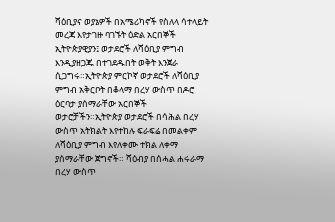ሻዕቢያና ወያኔዎች በአሜሪካኖች የስለላ ሳተላይት መረጃ እየታገዙ ባገኙት ዕድል አርበኞች ኢትዮጵያዊያን፤ ወታደሮች ለሻዕቢያ ምግብ እንዲያዘጋጁ በተገደዱበት ወቅት እንጀራ ሲጋግሩ።ኢትዮጵያ ምርኮኛ ወታደሮች ለሻዕቢያ ምግብ አቅርቦት በቆላማ በረሃ ውስጥ በዶሮ ዕርባታ ያሰማራቸው አርበኞች ወታሮቻችን።ኢትዮጵያ ወታደሮች በሳሕል በረሃ ውስጥ አትክልት እየተከሉ ፍራፍሬ በመልቀም ለሻዕቢያ ምግብ እየለቀሙ ተክል ለቀማ ያሰማራቸው ጀግኖች። ሻዕብያ በሰሓል ሐሩራማ በረሃ ውስጥ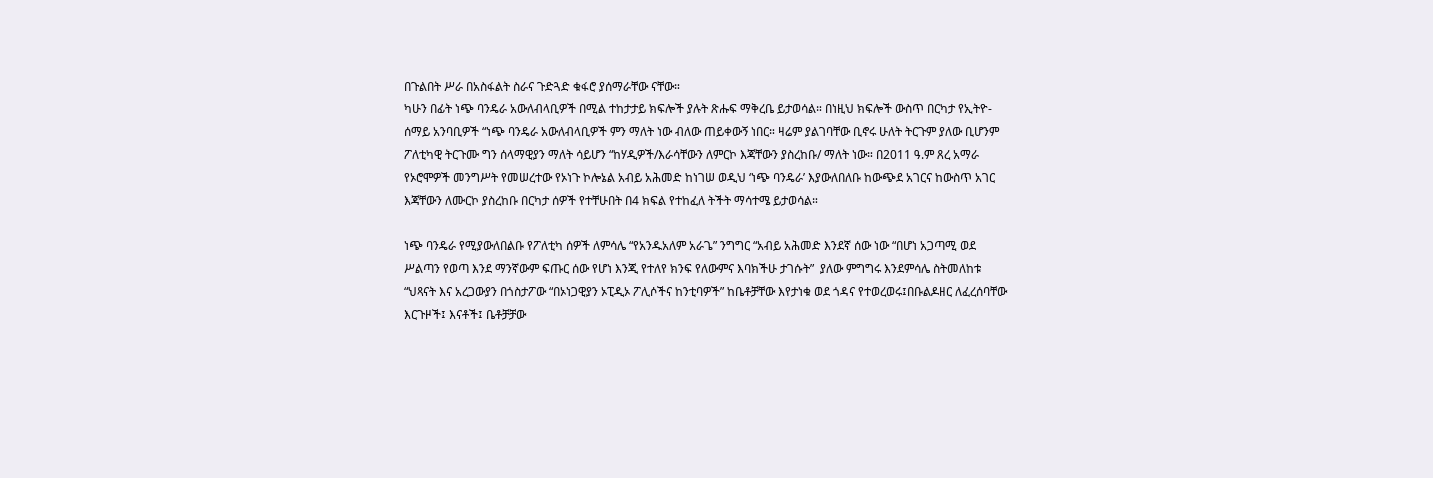በጉልበት ሥራ በአስፋልት ስራና ጉድጓድ ቁፋሮ ያሰማራቸው ናቸው።
ካሁን በፊት ነጭ ባንዴራ አውለብላቢዎች በሚል ተከታታይ ክፍሎች ያሉት ጽሑፍ ማቅረቤ ይታወሳል። በነዚህ ክፍሎች ውስጥ በርካታ የኢትዮ-ሰማይ አንባቢዎች “ነጭ ባንዴራ አውለብላቢዎች ምን ማለት ነው ብለው ጠይቀውኝ ነበር። ዛሬም ያልገባቸው ቢኖሩ ሁለት ትርጉም ያለው ቢሆንም ፖለቲካዊ ትርጉሙ ግን ሰላማዊያን ማለት ሳይሆን “ከሃዲዎች/እራሳቸውን ለምርኮ እጃቸውን ያስረከቡ/ ማለት ነው። በ2011 ዓ.ም ጸረ አማራ የኦሮሞዎች መንግሥት የመሠረተው የኦነጉ ኮሎኔል አብይ አሕመድ ከነገሠ ወዲህ ‘ነጭ ባንዴራ’ እያውለበለቡ ከውጭደ አገርና ከውስጥ አገር እጃቸውን ለሙርኮ ያስረከቡ በርካታ ሰዎች የተቸሁበት በ4 ክፍል የተከፈለ ትችት ማሳተሜ ይታወሳል።

ነጭ ባንዴራ የሚያውለበልቡ የፖለቲካ ሰዎች ለምሳሌ “የአንዱአለም አራጌ” ንግግር “አብይ አሕመድ እንደኛ ሰው ነው “በሆነ አጋጣሚ ወደ ሥልጣን የወጣ እንደ ማንኛውም ፍጡር ሰው የሆነ እንጂ የተለየ ክንፍ የለውምና እባክችሁ ታገሱት”  ያለው ምግግሩ እንደምሳሌ ስትመለከቱ “ህጻናት እና አረጋውያን በጎስታፖው “በኦነጋዊያን ኦፒዲኦ ፖሊሶችና ከንቲባዎች” ከቤቶቻቸው እየታነቁ ወደ ጎዳና የተወረወሩ፤በቡልዶዘር ለፈረሰባቸው እርጉዞች፤ እናቶች፤ ቤቶቻቻው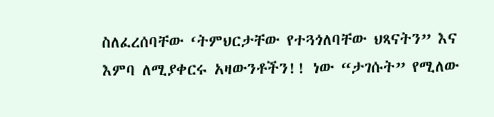ስለፈረሰባቸው ‘ትምህርታቸው የተጓጎለባቸው ህጻናትን” እና እምባ ለሚያቀርሩ አዛውንቶችን!! ነው “ታገሱት” የሚለው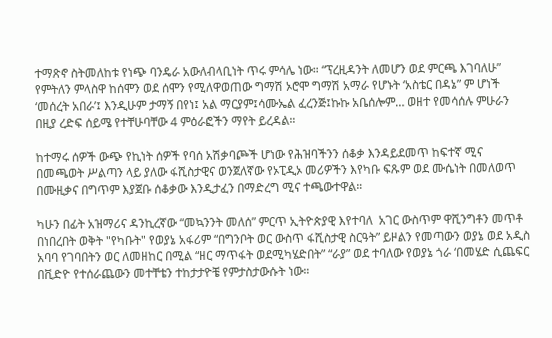ተማጽኖ ስትመለከቱ የነጭ ባንዴራ አውለብላቢነት ጥሩ ምሳሌ ነው። “ፕረዚዳንት ለመሆን ወደ ምርጫ እገባለሁ” የምትለን ምላስዋ ከሰሞን ወደ ሰሞን የሚለዋወጠው ግማሽ ኦሮሞ ግማሽ አማራ የሆኑት ‘አስቴር በዳኔ” ም ሆነች ‘መሰረት አበራ’፤ እንዲሁም ታማኝ በየነ፤ አል ማርያም፤ሳሙኤል ፈረንጅ፤ኩኩ አቤሰሎም… ወዘተ የመሳሰሉ ምሁራን በዚያ ረድፍ ሰይሜ የተቸሁባቸው 4 ምዕራፎችን ማየት ይረዳል።

ከተማሩ ሰዎች ውጭ የኪነት ሰዎች የባሰ አሽቃባጮች ሆነው የሕዝባችንን ሰቆቃ እንዳይደመጥ ከፍተኛ ሚና በመጫወት ሥልጣን ላይ ያለው ፋሺስታዊና ወንጀለኛው የኦፒዲኦ መሪዎችን እየካቡ ፍጹም ወደ ሙሴነት በመለወጥ በሙዚቃና በግጥም እያጀቡ ሰቆቃው እንዲታፈን በማድረግ ሚና ተጫውተዋል።

ካሁን በፊት አዝማሪና ዳንኪረኛው “መኳንንት መለሰ” ምርጥ ኢትዮጵያዊ እየተባለ  አገር ውስጥም ዋሺንግቶን መጥቶ በነበረበት ወቅት "የካቡት" የወያኔ አፋሪም “በግንቦት ወር ውስጥ ፋሺስታዊ ስርዓት” ይዞልን የመጣውን ወያኔ ወደ አዲስ አባባ የገባበትን ወር ለመዘከር በሚል “ዘር ማጥፋት ወደሚካሄድበት” “ራያ” ወደ ተባለው የወያኔ ጎራ ‘በመሄድ ሲጨፍር በቪድዮ የተሰራጨውን መተቸቴን ተከታታዮቼ የምታስታውሱት ነው።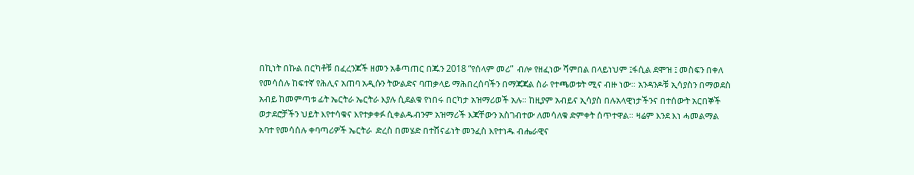በኪነት በኩል በርካቶቹ በፈረንጆች ዘመን አቆጣጠር በጁን 2018 “የሰላም መሪ”  ብሎ የዘፈነው ሻምበል በላይነህም ፤ፋሲል ደሞዝ ፤ መስፍን በቀለ  የመሳሰሉ ከፍተኛ የሕሊና አጠባ አዲሱን ትውልድና ባጠቃላይ ማሕበረሰባችን በማጃጃል ስራ የተጫወቱት ሚና ብዙ ነው። አንዳንዶቹ ኢሳያስን በማወደስ አብይ ከመምጣቱ ፊት ኤርትራ ኤርትራ እያሉ ሲደልቁ የነበሩ በርካታ አዝማሪወች አሉ። ከዚያም አብይና ኢሳያስ በሉአላዊነታችንና በተሰውት አርበኞች ወታደሮቻችን ህይት እየተሳቁና እየተቃቀፉ ሲቀልዱብንም አዝማሪች እጃቸውን አስገብተው ለመሳለቁ ድምቀት ሰጥተዋል። ዛሬም እንደ እነ ሓመልማል አባተ የመሳሰሉ ቀባጣሪዎች ኤርትራ  ድረስ በመሄድ በተሸናፊነት መንፈስ እየተነዱ ብሔራዊና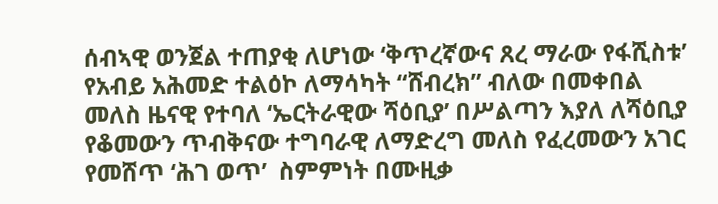ሰብኣዊ ወንጀል ተጠያቂ ለሆነው ‘ቅጥረኛውና ጸረ ማራው የፋሺስቱ’ የአብይ አሕመድ ተልዕኮ ለማሳካት “ሸብረክ” ብለው በመቀበል  መለስ ዜናዊ የተባለ ‘ኤርትራዊው ሻዕቢያ’ በሥልጣን እያለ ለሻዕቢያ የቆመውን ጥብቅናው ተግባራዊ ለማድረግ መለስ የፈረመውን አገር የመሸጥ ‘ሕገ ወጥ’  ስምምነት በሙዚቃ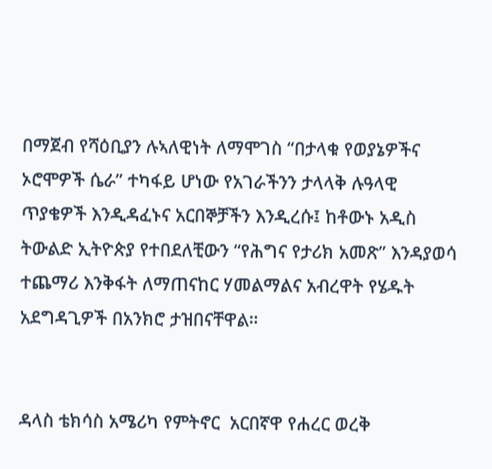በማጀብ የሻዕቢያን ሉኣለዊነት ለማሞገስ “በታላቁ የወያኔዎችና ኦሮሞዎች ሴራ” ተካፋይ ሆነው የአገራችንን ታላላቅ ሉዓላዊ ጥያቄዎች እንዲዳፈኑና አርበኞቻችን እንዲረሱ፤ ከቶውኑ አዲስ ትውልድ ኢትዮጵያ የተበደለቺውን “የሕግና የታሪክ አመጽ” እንዳያወሳ  ተጨማሪ እንቅፋት ለማጠናከር ሃመልማልና አብረዋት የሄዱት አደግዳጊዎች በአንክሮ ታዝበናቸዋል።


ዳላስ ቴክሳስ አሜሪካ የምትኖር  አርበኛዋ የሐረር ወረቅ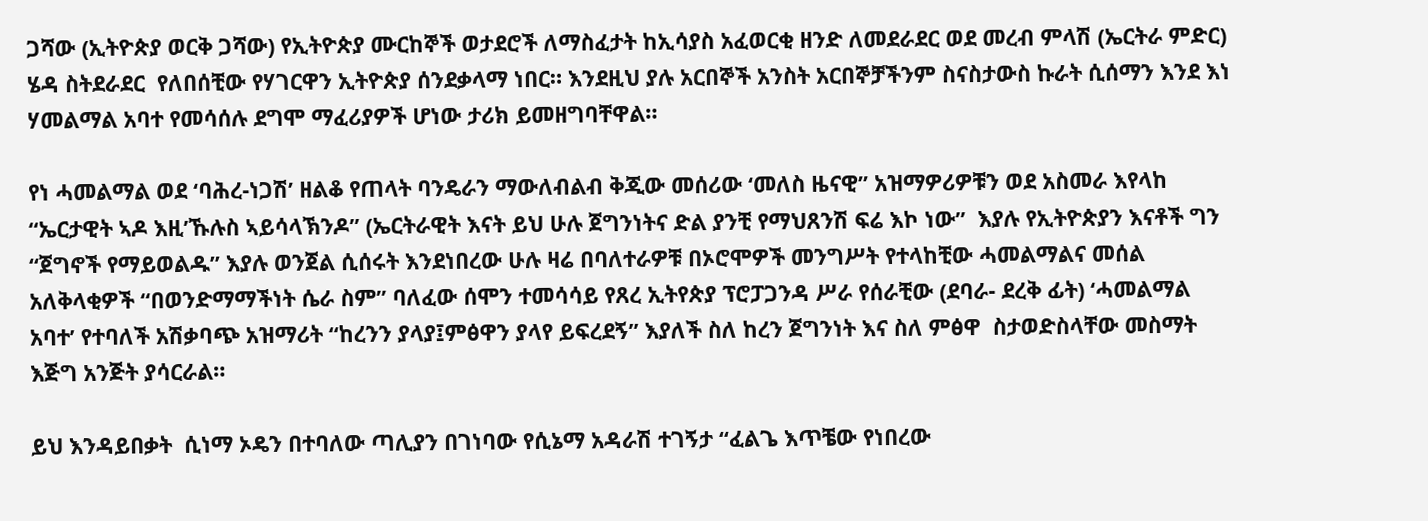ጋሻው (ኢትዮጵያ ወርቅ ጋሻው) የኢትዮጵያ ሙርከኞች ወታደሮች ለማስፈታት ከኢሳያስ አፈወርቂ ዘንድ ለመደራደር ወደ መረብ ምላሽ (ኤርትራ ምድር) ሄዳ ስትደራደር  የለበሰቺው የሃገርዋን ኢትዮጵያ ሰንደቃላማ ነበር። እንደዚህ ያሉ አርበኞች አንስት አርበኞቻችንም ስናስታውስ ኩራት ሲሰማን እንደ እነ ሃመልማል አባተ የመሳሰሉ ደግሞ ማፈሪያዎች ሆነው ታሪክ ይመዘግባቸዋል።

የነ ሓመልማል ወደ ‘ባሕረ-ነጋሽ’ ዘልቆ የጠላት ባንዴራን ማውለብልብ ቅጂው መሰሪው ‘መለስ ዜናዊ” አዝማዎሪዎቹን ወደ አስመራ እየላከ “ኤርታዊት ኣዶ እዚ’ኹሉስ ኣይሳላኽንዶ” (ኤርትራዊት እናት ይህ ሁሉ ጀግንነትና ድል ያንቺ የማህጸንሽ ፍሬ እኮ ነው”  እያሉ የኢትዮጵያን እናቶች ግን “ጀግኖች የማይወልዱ” እያሉ ወንጀል ሲሰሩት እንደነበረው ሁሉ ዛሬ በባለተራዎቹ በኦሮሞዎች መንግሥት የተላከቺው ሓመልማልና መሰል አለቅላቂዎች “በወንድማማችነት ሴራ ስም” ባለፈው ሰሞን ተመሳሳይ የጸረ ኢትየጵያ ፕሮፓጋንዳ ሥራ የሰራቺው (ደባራ- ደረቅ ፊት) ‘ሓመልማል አባተ’ የተባለች አሽቃባጭ አዝማሪት “ከረንን ያላያ፤ምፅዋን ያላየ ይፍረደኝ” እያለች ስለ ከረን ጀግንነት እና ስለ ምፅዋ  ስታወድስላቸው መስማት እጅግ አንጅት ያሳርራል።

ይህ እንዳይበቃት  ሲነማ ኦዴን በተባለው ጣሊያን በገነባው የሲኔማ አዳራሽ ተገኝታ “ፈልጌ እጥቼው የነበረው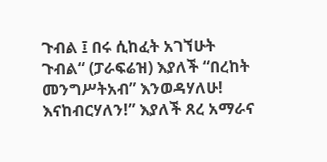ጉብል ፤ በሩ ሲከፈት አገኘሁት ጉብል“ (ፓራፍሬዝ) እያለች “በረከት መንግሥትአብ” እንወዳሃለሁ! እናከብርሃለን!” እያለች ጸረ አማራና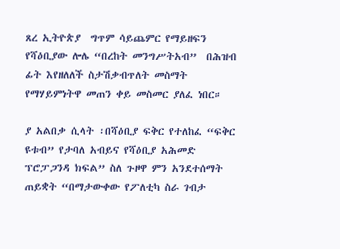ጸረ ኢትዮጵያ  ግጥም ሳይጨምር የማይዘፍን የሻዕቢያው ሎሌ “በረከት መንግሥትአብ”  በሕዝብ ፊት እየዘለለች ስታሽቃብጥለት መስማት የማሃይምነትዋ መጠን ቀይ መስመር ያለፈ ነበር።

ያ አልበቃ ሲላት ፡በሻዕቢያ ፍቅር የተለከፈ “ፍቅር ዩቱብ” የታባለ አብይና የሻዕቢያ አሕመድ ፕሮፓጋንዳ ክፍል” ስለ ጉዞዋ ምን አንደተሰማት ጠይቋት “በማታውቀው የፖለቲካ ስራ ገብታ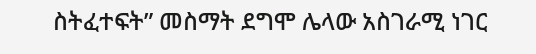ስትፈተፍት” መስማት ደግሞ ሌላው አስገራሚ ነገር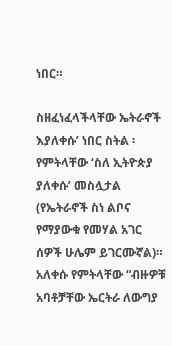ነበር።

ስዘፈነፈላችላቸው ኤትራኖች እያለቀሱ’ ነበር ስትል ፡  የምትላቸው ‘ስለ ኢትዮጵያ ያለቀሱ’ መስሏታል (የኤትራኖች ስነ ልቦና የማያውቁ የመሃል አገር ሰዎች ሁሌም ይገርሙኛል)። አለቀሱ የምትላቸው “ብዙዎቹ አባቶቻቸው ኤርትራ ለውግያ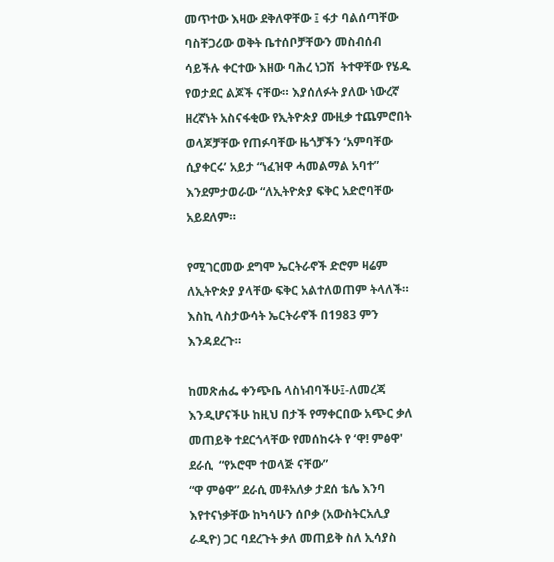መጥተው እዛው ደቅለዋቸው ፤ ፋታ ባልሰጣቸው ባስቸጋሪው ወቅት ቤተሰቦቻቸውን መስብሰብ ሳይችሉ ቀርተው እዘው ባሕረ ነጋሽ  ትተዋቸው የሄዱ የወታደር ልጆች ናቸው። እያሰለፉት ያለው ነውረኛ ዘረኛነት አስናፋቂው የኢትዮጵያ ሙዚቃ ተጨምሮበት ወላጆቻቸው የጠፉባቸው ዜጎቻችን ‘አምባቸው ሲያቀርሩ’ አይታ “ነፈዝዋ ሓመልማል አባተ” እንደምታወራው “ለኢትዮጵያ ፍቅር አድሮባቸው አይደለም።

የሚገርመው ደግሞ ኤርትራኖች ድሮም ዛሬም ለኢትዮጵያ ያላቸው ፍቅር አልተለወጠም ትላለች።
እስኪ ላስታውሳት ኤርትራኖች በ1983 ምን እንዳደረጉ።

ከመጽሐፌ ቀንጭቤ ላስነብባችሁ፤-ለመረጃ እንዲሆናችሁ ከዚህ በታች የማቀርበው አጭር ቃለ መጠይቅ ተደርጎላቸው የመሰከሩት የ ‘ዋ! ምፅዋ' ደራሲ  “የኦሮሞ ተወላጅ ናቸው”
“ዋ ምፅዋ” ደራሲ መቶአለቃ ታደሰ ቴሌ እንባ እየተናነቃቸው ከካሳሁን ሰቦቃ (አውስትርአሊያ ራዲዮ) ጋር ባደረጉት ቃለ መጠይቅ ስለ ኢሳያስ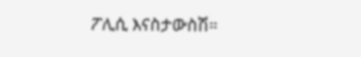ፖሊሲ እናስታውስሽ።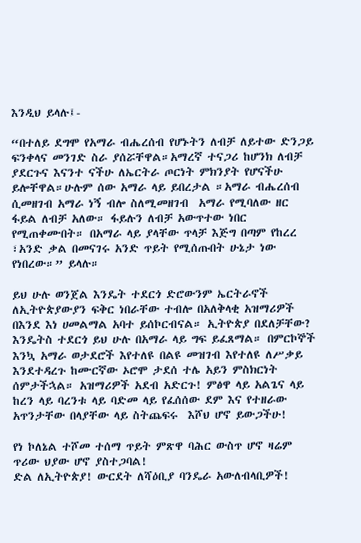እንዲህ ይላሉ፤-

“በተለይ ደግሞ የአማራ ብሔረሰብ የሆኑትን ለብቻ ለይተው ድንጋይ ፍንቀላና መንገድ ስራ ያሰሯቸዋል።አማረኛ ተናጋሪ ከሆንክ ለብቻ ያደርጉና እናንተ ናችሁ ለኤርትራ ጦርነት ምክንያት የሆናችሁ ይሎቸዋል።ሁሉም ሰው አማራ ላይ ይበረታል ።አማራ ብሔረሰብ ሲመዘገብ አማራ ነኝ ብሎ ስለሚመዘገብ  አማራ የሚባለው ዘር ፋይል ለብቻ አለው። ፋይሉን ለብቻ አውጥተው ነበር የሚጠቀሙበት። በአማራ ላይ ያላቸው ጥላቻ እጅግ በጣም የከረረ ፣አንድ ቃል በመናገሩ አንድ ጥይት የሚሰጡበት ሁኔታ ነው የነበረው።” ይላሉ።

ይህ ሁሉ ወንጀል እንዴት ተደርጎ ድሮውንም ኤርትራኖች ለኢትዮጵያውያን ፍቅር ነበራቸው ተብሎ በአለቅላቂ አዝማሪዎች በእንደ እነ ሀመልማል አባተ ይሰኮርብናል። ኢትዮጵያ በደለቻቸው? እንዴትስ ተደርጎ ይህ ሁሉ በአማራ ላይ ግፍ ይፈጸማል። በምርኮኞች እንኳ አማራ ወታደሮች እየተለዩ በልዩ መዝገብ እየተለዩ ለሥቃይ እንደተዳረጉ ከሙርኛው ኦሮሞ ታደሰ ተሌ አይን ምስክርነት ሰምታችኋል። አዝማሪዎች አደብ አድርጉ! ምፅዋ ላይ አልጌና ላይ ከረን ላይ ባረንቱ ላይ ባድመ ላይ የፈሰሰው ደም እና የተዘራው አጥንታቸው በላያቸው ላይ ስትጨፍሩ  እሾህ ሆኖ ይውጋችሁ!

የነ ኮለኔል ተሾመ ተሰማ ጥይት ምጽዋ ባሕር ውስጥ ሆኖ ዛሬም ጥሪው ህያው ሆኖ ያስተጋባል!
ድል ለኢትዮጵያ! ውርደት ለሻዕቢያ ባንዴራ አውለብላቢዎች!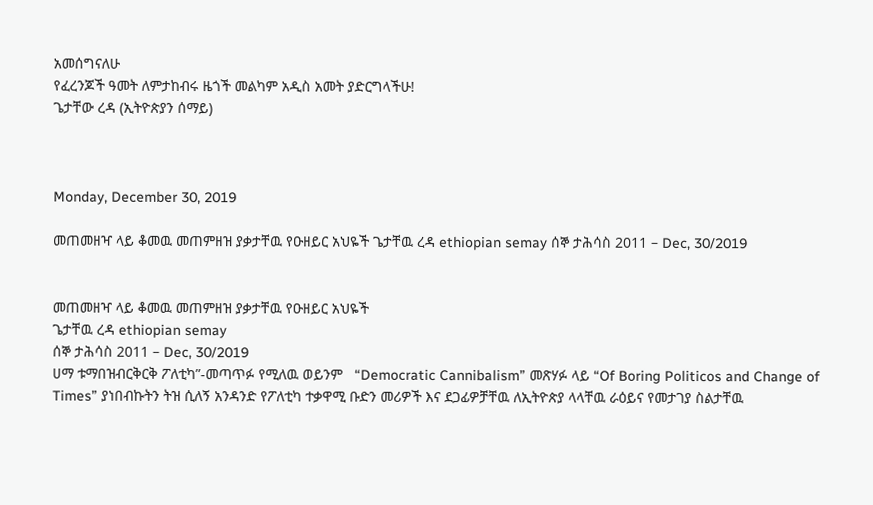አመሰግናለሁ
የፈረንጆች ዓመት ለምታከብሩ ዜጎች መልካም አዲስ አመት ያድርግላችሁ!
ጌታቸው ረዳ (ኢትዮጵያን ሰማይ)



Monday, December 30, 2019

መጠመዘዣ ላይ ቆመዉ መጠምዘዝ ያቃታቸዉ የዑዘይር አህዬች ጌታቸዉ ረዳ ethiopian semay ሰኞ ታሕሳስ 2011 – Dec, 30/2019


መጠመዘዣ ላይ ቆመዉ መጠምዘዝ ያቃታቸዉ የዑዘይር አህዬች
ጌታቸዉ ረዳ ethiopian semay
ሰኞ ታሕሳስ 2011 – Dec, 30/2019
ሀማ ቱማበዝብርቅርቅ ፖለቲካ”-መጣጥፉ የሚለዉ ወይንም   “Democratic Cannibalism” መጽሃፉ ላይ “Of Boring Politicos and Change of Times” ያነበብኩትን ትዝ ሲለኝ አንዳንድ የፖለቲካ ተቃዋሚ ቡድን መሪዎች እና ደጋፊዎቻቸዉ ለኢትዮጵያ ላላቸዉ ራዕይና የመታገያ ስልታቸዉ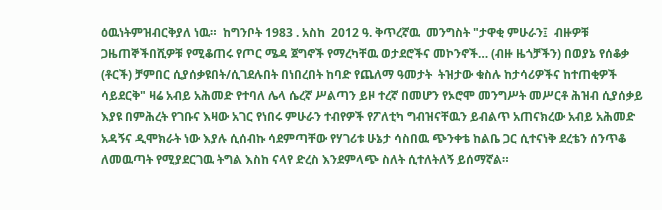ዕዉነትምዝብርቅያለ ነዉ።  ከግንቦት 1983 . አስከ  2012 ዓ. ቅጥረኛዉ  መንግስት "ታዋቂ ምሁራን፤  ብዙዎቹ ጋዜጠኞችበሺዎቹ የሚቆጠሩ የጦር ሜዳ ጀግኖች የማረካቸዉ ወታደሮችና መኮንኖች… (ብዙ ዜጎቻችን) በወያኔ የሰቆቃ (ቶርች) ቻምበር ሲያሰቃዩበት/ሲገደሉበት በነበረበት ከባድ የጨለማ ዓመታት  ትዝታው ቁስሉ ከታሳሪዎችና ከተጠቂዎች ሳይደርቅ" ዛሬ አብይ አሕመድ የተባለ ሌላ ሴረኛ ሥልጣን ይዞ ተረኛ በመሆን የኦሮሞ መንግሥት መሥርቶ ሕዝብ ሲያሰቃይ እያዩ በምሕረት የገቡና እዛው አገር የነበሩ ምሁራን ተብየዎች የፖለቲካ ግብዝናቸዉን ይብልጥ አጠናክረው አብይ አሕመድ አዳኝና ዲሞክራት ነው እያሉ ሲሰብኩ ሳደምጣቸው የሃገሪቱ ሁኔታ ሳስበዉ ጭንቀቴ ከልቤ ጋር ሲተናነቅ ደረቴን ሰንጥቆ ለመዉጣት የሚያደርገዉ ትግል እስከ ናላየ ድረስ እንደምላጭ ስለት ሲተለትለኝ ይሰማኛል።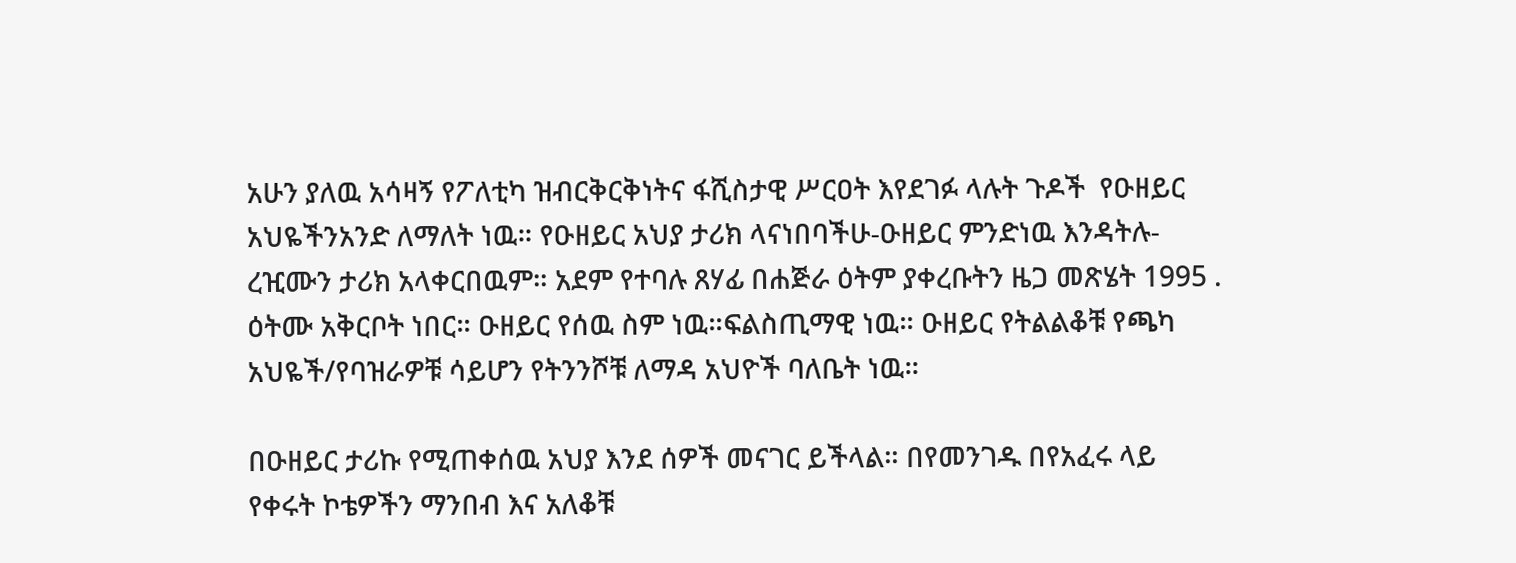አሁን ያለዉ አሳዛኝ የፖለቲካ ዝብርቅርቅነትና ፋሺስታዊ ሥርዐት እየደገፉ ላሉት ጉዶች  የዑዘይር አህዬችንአንድ ለማለት ነዉ። የዑዘይር አህያ ታሪክ ላናነበባችሁ-ዑዘይር ምንድነዉ እንዳትሉ- ረዢሙን ታሪክ አላቀርበዉም። አደም የተባሉ ጸሃፊ በሐጅራ ዕትም ያቀረቡትን ዜጋ መጽሄት 1995 . ዕትሙ አቅርቦት ነበር። ዑዘይር የሰዉ ስም ነዉ።ፍልስጢማዊ ነዉ። ዑዘይር የትልልቆቹ የጫካ አህዬች/የባዝራዎቹ ሳይሆን የትንንሾቹ ለማዳ አህዮች ባለቤት ነዉ።

በዑዘይር ታሪኩ የሚጠቀሰዉ አህያ እንደ ሰዎች መናገር ይችላል። በየመንገዱ በየአፈሩ ላይ የቀሩት ኮቴዎችን ማንበብ እና አለቆቹ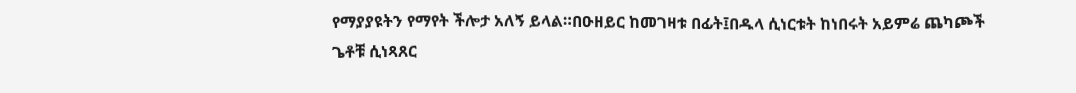የማያያዩትን የማየት ችሎታ አለኝ ይላል።በዑዘይር ከመገዛቱ በፊት፤በዱላ ሲነርቱት ከነበሩት አይምሬ ጨካጮች ጌቶቹ ሲነጻጸር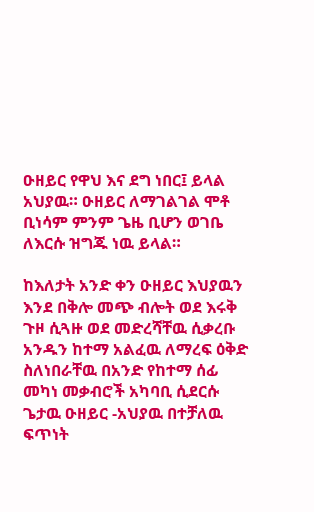ዑዘይር የዋህ እና ደግ ነበር፤ ይላል አህያዉ። ዑዘይር ለማገልገል ሞቶ ቢነሳም ምንም ጌዜ ቢሆን ወገቤ ለእርሱ ዝግጁ ነዉ ይላል።

ከእለታት አንድ ቀን ዑዘይር እህያዉን እንደ በቅሎ መጭ ብሎት ወደ እሩቅ ጉዞ ሲጓዙ ወደ መድረሻቸዉ ሲቃረቡ አንዱን ከተማ አልፈዉ ለማረፍ ዕቅድ ስለነበራቸዉ በአንድ የከተማ ሰፊ መካነ መቃብሮች አካባቢ ሲደርሱ ጌታዉ ዑዘይር -አህያዉ በተቻለዉ ፍጥነት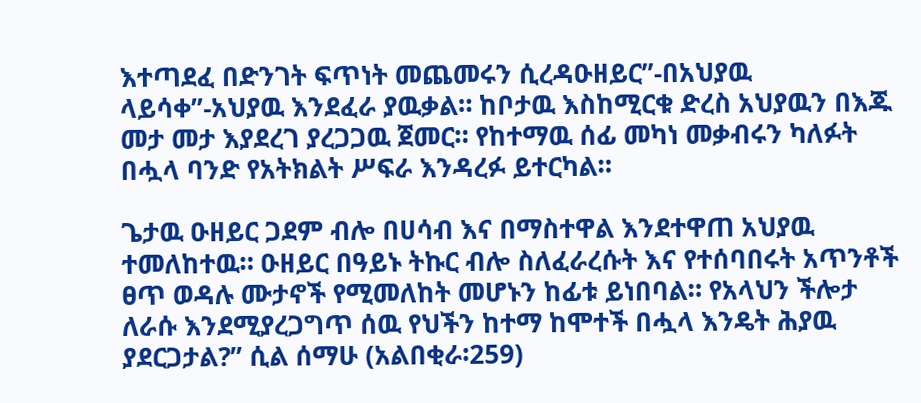እተጣደፈ በድንገት ፍጥነት መጨመሩን ሲረዳዑዘይር”-በአህያዉ ላይሳቀ”-አህያዉ እንደፈራ ያዉቃል። ከቦታዉ እስከሚርቁ ድረስ አህያዉን በእጁ መታ መታ እያደረገ ያረጋጋዉ ጀመር። የከተማዉ ሰፊ መካነ መቃብሩን ካለፉት በሗላ ባንድ የአትክልት ሥፍራ እንዳረፉ ይተርካል።

ጌታዉ ዑዘይር ጋደም ብሎ በሀሳብ እና በማስተዋል እንደተዋጠ አህያዉ ተመለከተዉ። ዑዘይር በዓይኑ ትኩር ብሎ ስለፈራረሱት እና የተሰባበሩት አጥንቶች ፀጥ ወዳሉ ሙታኖች የሚመለከት መሆኑን ከፊቱ ይነበባል። የአላህን ችሎታ ለራሱ እንደሚያረጋግጥ ሰዉ የህችን ከተማ ከሞተች በሗላ እንዴት ሕያዉ ያደርጋታል?” ሲል ሰማሁ (አልበቂራ፡259)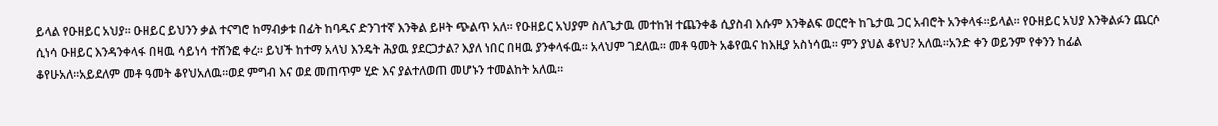ይላል የዑዘይር አህያ። ዑዘይር ይህንን ቃል ተናግሮ ከማብቃቱ በፊት ከባዱና ድንገተኛ እንቅል ይዞት ጭልጥ አለ። የዑዘይር አህያም ስለጌታዉ መተከዝ ተጨንቀቆ ሲያስብ እሱም እንቅልፍ ወርሮት ከጌታዉ ጋር አብሮት አንቀላፋ።ይላል። የዑዘይር አህያ እንቅልፉን ጨርሶ ሲነሳ ዑዘይር እንዳንቀላፋ በዛዉ ሳይነሳ ተሸንፎ ቀረ። ይህች ከተማ አላህ እንዴት ሕያዉ ያደርጋታል? እያለ ነበር በዛዉ ያንቀላፋዉ። አላህም ገደለዉ። መቶ ዓመት አቆየዉና ከእዚያ አስነሳዉ። ምን ያህል ቆየህ? አለዉ።አንድ ቀን ወይንም የቀንን ከፊል ቆየሁአለ።አይደለም መቶ ዓመት ቆየህአለዉ።ወደ ምግብ እና ወደ መጠጥም ሂድ እና ያልተለወጠ መሆኑን ተመልከት አለዉ።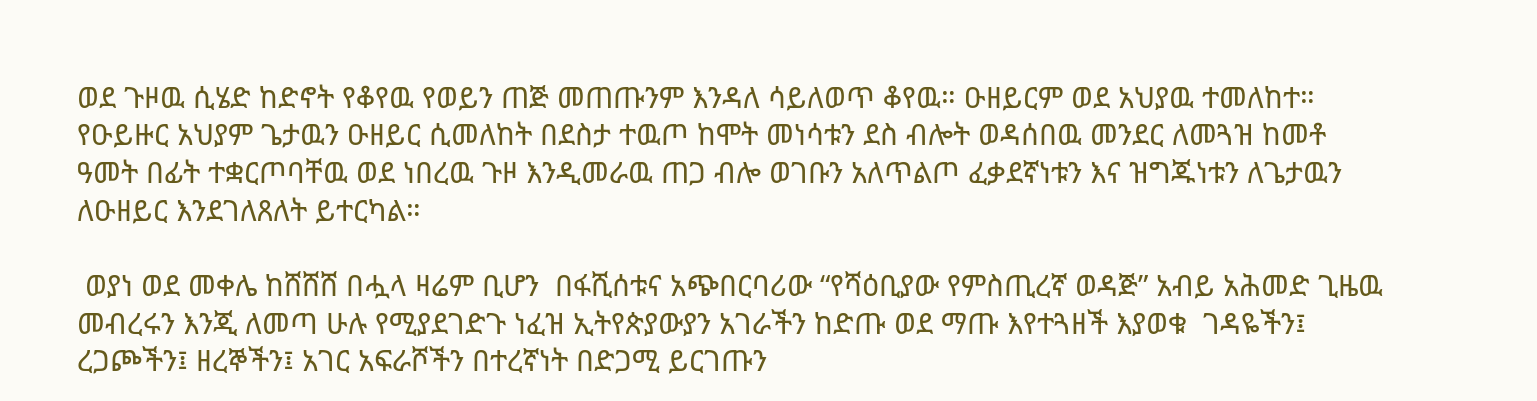ወደ ጉዞዉ ሲሄድ ከድኖት የቆየዉ የወይን ጠጅ መጠጡንም እንዳለ ሳይለወጥ ቆየዉ። ዑዘይርም ወደ አህያዉ ተመለከተ። የዑይዙር አህያም ጌታዉን ዑዘይር ሲመለከት በደስታ ተዉጦ ከሞት መነሳቱን ደስ ብሎት ወዳሰበዉ መንደር ለመጓዝ ከመቶ ዓመት በፊት ተቋርጦባቸዉ ወደ ነበረዉ ጉዞ እንዲመራዉ ጠጋ ብሎ ወገቡን አለጥልጦ ፈቃደኛነቱን እና ዝግጁነቱን ለጌታዉን ለዑዘይር እንደገለጸለት ይተርካል።

 ወያነ ወደ መቀሌ ከሸሸሸ በሗላ ዛሬም ቢሆን  በፋሺሰቱና አጭበርባሪው “የሻዕቢያው የምስጢረኛ ወዳጅ” አብይ አሕመድ ጊዜዉ መብረሩን እንጂ ለመጣ ሁሉ የሚያደገድጉ ነፈዝ ኢትየጵያውያን አገራችን ከድጡ ወደ ማጡ እየተጓዘች እያወቁ  ገዳዬችን፤ ረጋጮችን፤ ዘረኞችን፤ አገር አፍራሾችን በተረኛነት በድጋሚ ይርገጡን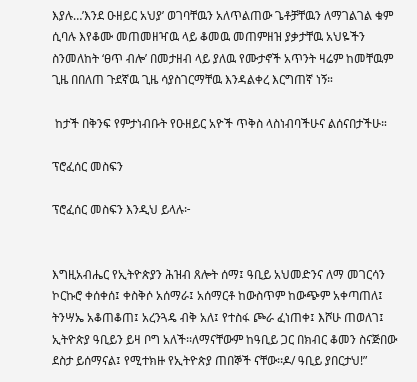እያሉ…’እንደ ዑዘይር አህያ’ ወገባቸዉን አለጥልጠው ጌቶቻቸዉን ለማገልገል ቁም ሲባሉ እየቆሙ መጠመዘዣዉ ላይ ቆመዉ መጠምዘዝ ያቃታቸዉ አህዬችን ስንመለከት ‘ፀጥ ብሎ’ በመታዘብ ላይ ያለዉ የሙታኖች አጥንት ዛሬም ከመቸዉም ጊዜ በበለጠ ጉደኛዉ ጊዜ ሳያስገርማቸዉ እንዳልቀረ እርግጠኛ ነኝ።

 ከታች በቅንፍ የምታነብቡት የዑዘይር አዮች ጥቅስ ላስነብባችሁና ልሰናበታችሁ።

ፕሮፈሰር መስፍን

ፕሮፈሰር መስፍን እንዲህ ይላሉ፦


እግዚአብሔር የኢትዮጵያን ሕዝብ ጸሎት ሰማ፤ ዓቢይ አህመድንና ለማ መገርሳን ኮርኩሮ ቀሰቀሰ፤ ቀስቅሶ አሰማራ፤ አሰማርቶ ከውስጥም ከውጭም አቀጣጠለ፤ ትንሣኤ አቆጠቆጠ፤ አረንጓዴ ብቅ አለ፤ የተስፋ ጮራ ፈነጠቀ፤ እሾሁ ጠወለገ፤ ኢትዮጵያ ዓቢይን ይዛ ቦግ አለች፡፡ለማናቸውም ከዓቢይ ጋር በክብር ቆመን ስናጅበው ደስታ ይሰማናል፤ የሚተክዙ የኢትዮጵያ ጠበኞች ናቸው፡፡ዶ/ ዓቢይ ያበርታህ!”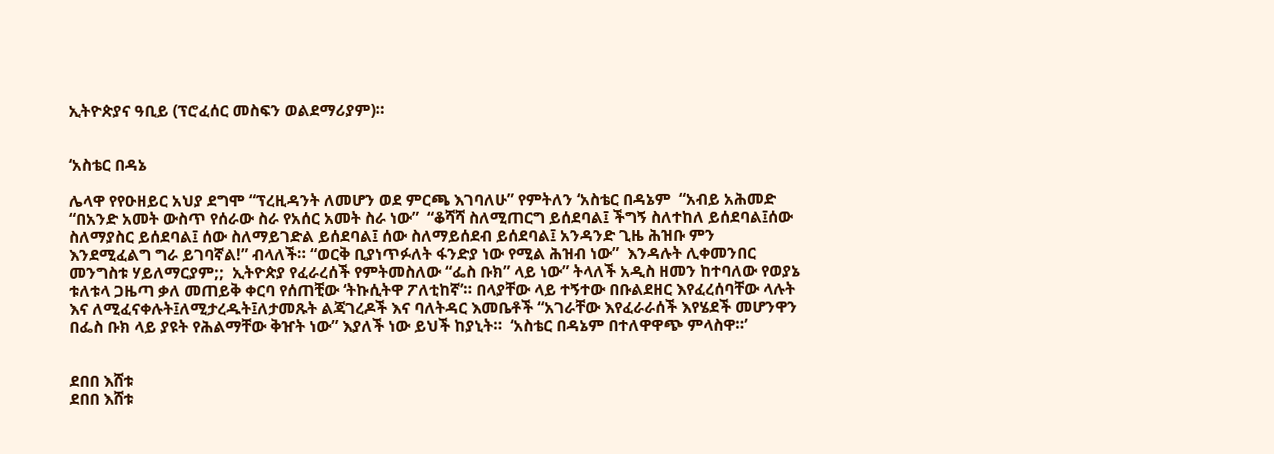ኢትዮጵያና ዓቢይ (ፕሮፈሰር መስፍን ወልደማሪያም)።


‘አስቴር በዳኔ

ሌላዋ የየዑዘይር አህያ ደግሞ “ፕረዚዳንት ለመሆን ወደ ምርጫ እገባለሁ” የምትለን ‘አስቴር በዳኔም  “አብይ አሕመድ “በአንድ አመት ውስጥ የሰራው ስራ የአሰር አመት ስራ ነው”  “ቆሻሻ ስለሚጠርግ ይሰደባል፤ ችግኝ ስለተከለ ይሰደባል፤ሰው ስለማያስር ይሰደባል፤ ሰው ስለማይገድል ይሰደባል፤ ሰው ስለማይሰደብ ይሰደባል፤ አንዳንድ ጊዜ ሕዝቡ ምን እንደሚፈልግ ግራ ይገባኛል!” ብላለች። “ወርቅ ቢያነጥፉለት ፋንድያ ነው የሚል ሕዝብ ነው”  እንዳሉት ሊቀመንበር መንግስቱ ሃይለማርያም;;  ኢትዮጵያ የፈራረሰች የምትመስለው “ፌስ ቡክ” ላይ ነው” ትላለች አዲስ ዘመን ከተባለው የወያኔ ቱለቱላ ጋዜጣ ቃለ መጠይቅ ቀርባ የሰጠቺው ‘ትኩሲትዋ ፖለቲከኛ’። በላያቸው ላይ ተኝተው በቡልደዘር እየፈረሰባቸው ላሉት እና ለሚፈናቀሉት፤ለሚታረዱት፤ለታመጹት ልጃገረዶች እና ባለትዳር እመቤቶች “አገራቸው እየፈራራሰች እየሄደች መሆንዋን በፌስ ቡክ ላይ ያዩት የሕልማቸው ቅዠት ነው” እያለች ነው ይህች ከያኒት።  ‘አስቴር በዳኔም በተለዋዋጭ ምላስዋ።’


ደበበ እሸቱ
ደበበ እሸቱ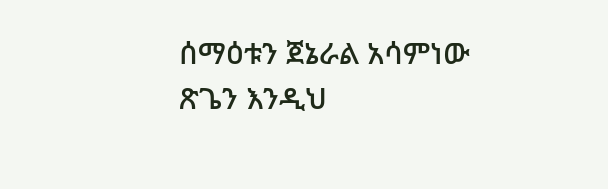ሰማዕቱን ጀኔራል አሳምነው ጽጌን እንዲህ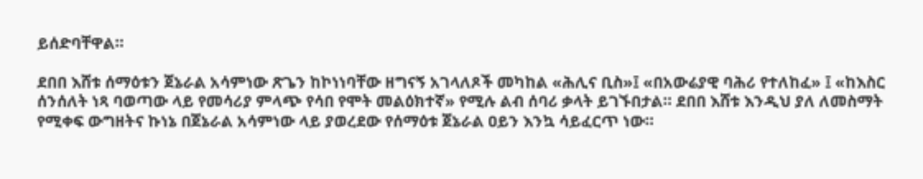ይሰድባቸዋል።

ደበበ እሸቱ ሰማዕቱን ጀኔራል አሳምነው ጽጌን ከኮነነባቸው ዘግናኝ አገላለጾች መካከል «ሕሊና ቢስ»፤ «በአውሬያዊ ባሕሪ የተለከፈ» ፤ «ከእስር ሰንሰለት ነጻ ባወጣው ላይ የመሳሪያ ምላጭ የሳበ የሞት መልዕክተኛ» የሚሉ ልብ ሰባሪ ቃላት ይገኙበታል። ደበበ እሸቱ እንዲህ ያለ ለመስማት የሚቀፍ ውግዘትና ኩነኔ በጀኔራል አሳምነው ላይ ያወረደው የሰማዕቱ ጀኔራል ዐይን እንኳ ሳይፈርጥ ነው።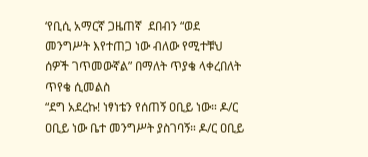‘የቢሲ አማርኛ ጋዜጠኛ  ደበብን “ወደ መንግሥት እየተጠጋ ነው ብለው የሚተቹህ ሰዎች ገጥመውኛል” በማለት ጥያቄ ላቀረበለት ጥየቄ ሲመልስ
“ደግ አደረኩ! ነፃነቴን የሰጠኝ ዐቢይ ነው። ዶ/ር ዐቢይ ነው ቤተ መንግሥት ያስገባኝ። ዶ/ር ዐቢይ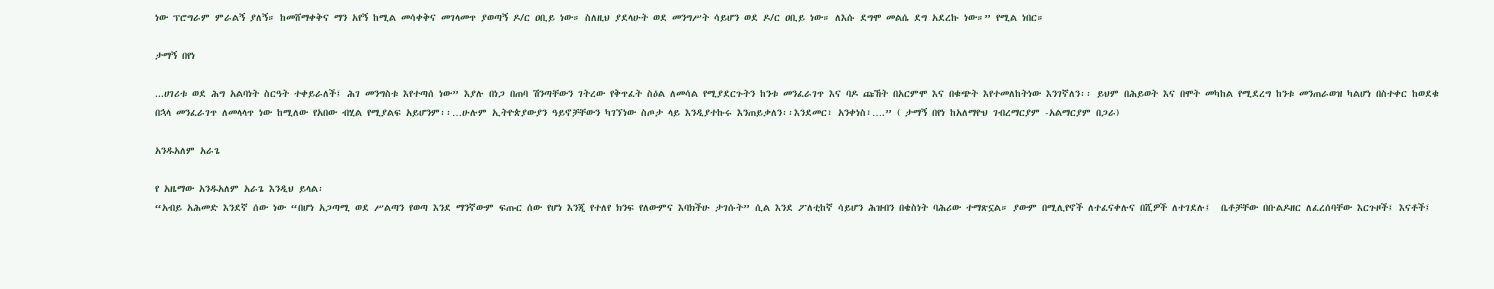ነው ፕሮግራም ምራልኝ ያለኝ። ከመሸማቀቅና ማን አየኝ ከሚል መሳቀቅና መገላመጥ ያወጣኝ ዶ/ር ዐቢይ ነው። ስለዚህ ያደላሁት ወደ መንግሥት ሳይሆን ወደ ዶ/ር ዐቢይ ነው። ለእሱ ደግሞ መልሴ ደግ አደረኩ ነው።” የሚል ነበር።

ታማኝ በየነ

...ሀገሪቱ ወደ ሕግ አልባነት ስርዓት ተቀይራለች፤ ሕገ መንግስቱ እየተጣሰ ነው” እያሉ በነጋ በጠባ ሽንጣቸውን ገትረው የቅጥፈት ስዕል ለመሳል የሚያደርጉትን ከንቱ መንፈራገጥ እና ባዶ ጩኸት በአርምሞ እና በቁጭት እየተመለከትነው እንገኛለን፡፡ ይህም በሕይወት እና በሞት መካከል የሚደረግ ከንቱ መንጠራወዝ ካልሆነ በስተቀር ከወደቁ በኋላ መንፈራገጥ ለመላላጥ ነው ከሚለው የአበው ብሂል የሚያልፍ አይሆንም፡፡…ሁሉም ኢትዮጵያውያን ዓይኖቻቸውን ካገኘነው ስጦታ ላይ እንዲያተኩሩ እንጠይቃለን፡፡እንደመር፣ አንቀነስ፣….” ( ታማኝ በየነ ከአለማዮህ ገብረማርያም -አልማርያም በጋራ)

አንዱአለም አራጌ

የ አዜማው አንዱአለም አራጌ እንዲህ ይላል፡
“አብይ አሕመድ እንደኛ ሰው ነው “በሆነ አጋጣሚ ወደ ሥልጣን የወጣ እንደ ማንኛውም ፍጡር ሰው የሆነ እንጂ የተለየ ክንፍ የለውምና እባክችሁ ታገሱት” ሲል እንደ ፖለቲከኛ ሳይሆን ሕዝብን በቄስነት ባሕሪው ተማጽኗል። ያውም በሚሊየኖች ለተፈናቀሉና በሺዎች ለተገደሉ፤  ቤቶቻቸው በቡልዶዘር ለፈረሰባቸው እርጉዞች፤ እናቶች፤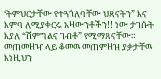‘ትምህርታቸው የተጓጎለባቸው ህጻናትን” እና እምባ ለሚያቀርሩ አዛውንቶችን!! ነው ታገሱት እያለ “ሽምግልና ገብቶ” የሚማጸናቸው። መጠመዘዣ ላይ ቆመዉ መጠምዘዝ ያቃታቸዉ እነዚህን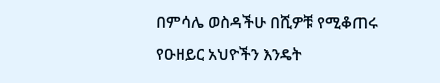በምሳሌ ወስዳችሁ በሺዎቹ የሚቆጠሩ የዑዘይር አህዮችን እንዴት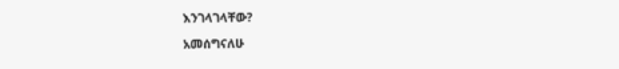እንገላገላቸው?

አመሰግናለሁ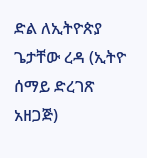ድል ለኢትዮጵያ
ጌታቸው ረዳ (ኢትዮ ሰማይ ድረገጽ አዘጋጅ)